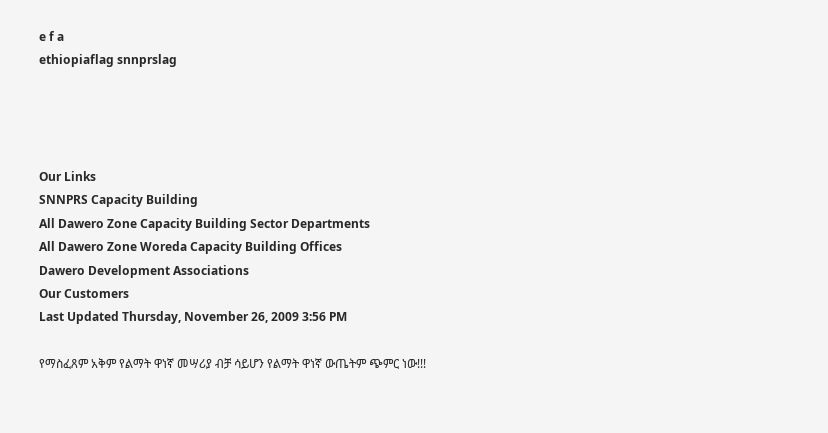e f a
ethiopiaflag snnprslag




Our Links
SNNPRS Capacity Building
All Dawero Zone Capacity Building Sector Departments
All Dawero Zone Woreda Capacity Building Offices
Dawero Development Associations
Our Customers
Last Updated Thursday, November 26, 2009 3:56 PM

የማስፈጸም አቅም የልማት ዋነኛ መሣሪያ ብቻ ሳይሆን የልማት ዋነኛ ውጤትም ጭምር ነው!!!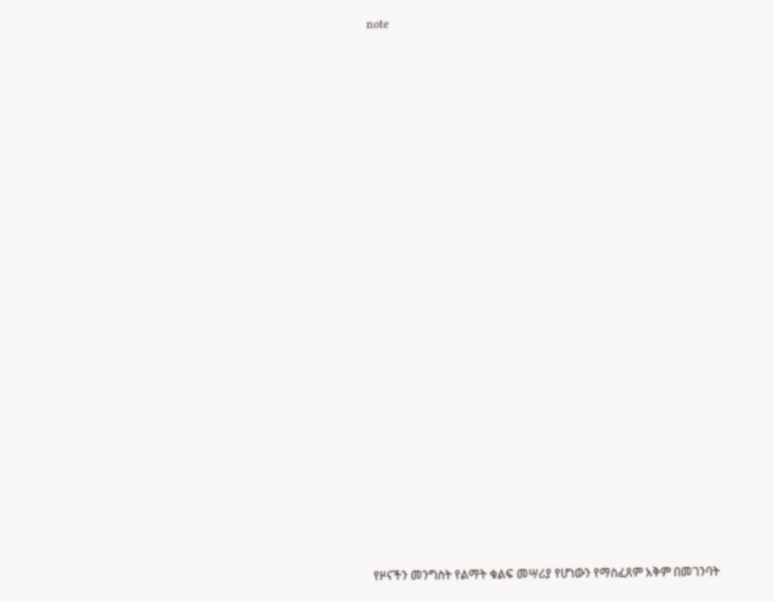note






















የዞናችን መንግስት የልማት ቁልፍ መሣሪያ የሆነውን የማስፈጸም አቅም በመገንባት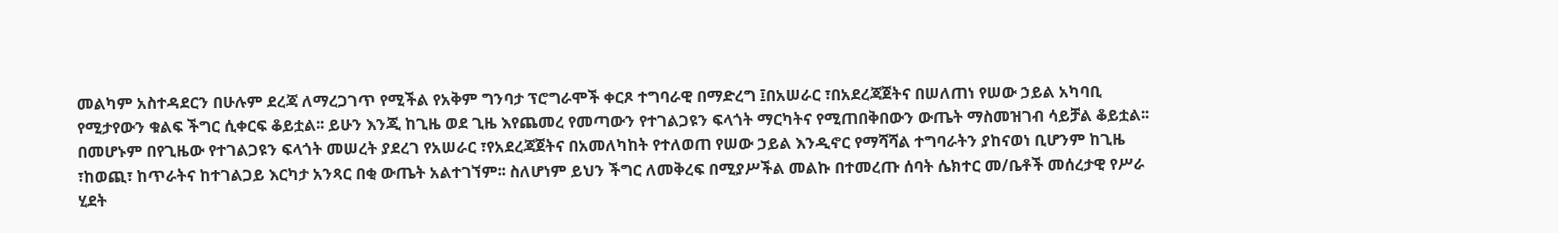መልካም አስተዳደርን በሁሉም ደረጃ ለማረጋገጥ የሚችል የአቅም ግንባታ ፕሮግራሞች ቀርጾ ተግባራዊ በማድረግ ፤በአሠራር ፣በአደረጃጀትና በሠለጠነ የሠው ኃይል አካባቢ የሚታየውን ቁልፍ ችግር ሲቀርፍ ቆይቷል፡፡ ይሁን እንጂ ከጊዜ ወደ ጊዜ እየጨመረ የመጣውን የተገልጋዩን ፍላጎት ማርካትና የሚጠበቅበውን ውጤት ማስመዝገብ ሳይቻል ቆይቷል፡፡ በመሆኑም በየጊዜው የተገልጋዩን ፍላጎት መሠረት ያደረገ የአሠራር ፣የአደረጃጀትና በአመለካከት የተለወጠ የሠው ኃይል እንዲኖር የማሻሻል ተግባራትን ያከናወነ ቢሆንም ከጊዜ ፣ከወጪ፣ ከጥራትና ከተገልጋይ እርካታ አንጻር በቂ ውጤት አልተገኘም፡፡ ስለሆነም ይህን ችግር ለመቅረፍ በሚያሥችል መልኩ በተመረጡ ሰባት ሴክተር መ/ቤቶች መሰረታዊ የሥራ ሂደት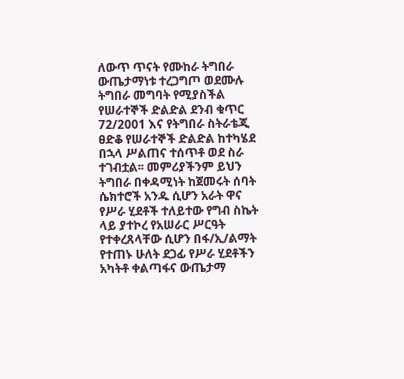ለውጥ ጥናት የሙከራ ትግበራ ውጤታማነቱ ተረጋግጦ ወደሙሉ ትግበራ መግባት የሚያስችል የሠራተኞች ድልድል ደንብ ቁጥር 72/2001 እና የትግበራ ስትራቴጂ ፀድቆ የሠራተኞች ድልድል ከተካሄደ በኋላ ሥልጠና ተሰጥቶ ወደ ስራ ተገብቷል፡፡ መምሪያችንም ይህን ትግበራ በቀዳሚነት ከጀመሩት ሰባት ሴክተሮች አንዱ ሲሆን አራት ዋና የሥራ ሂደቶች ተለይተው የግብ ስኬት ላይ ያተኮረ የአሠራር ሥርዓት የተቀረጸላቸው ሲሆን በፋ/ኢ/ልማት የተጠኑ ሁለት ደጋፊ የሥራ ሂደቶችን አካትቶ ቀልጣፋና ውጤታማ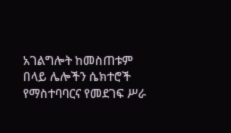አገልግሎት ከመስጠቱም በላይ ሌሎችን ሴክተሮች የማስተባባርና የመደገፍ ሥራ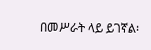በመሥራት ላይ ይገኛል፡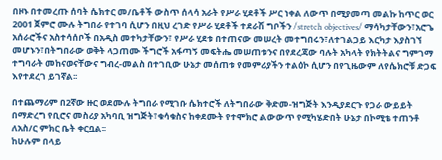በዞኑ በተመረጡ ሰባት ሴክተር መ/ቤቶች ውስጥ ሰላሳ አራት የሥራ ሂደቶች ሥር ነቀል ለውጥ በሚያመጣ መልኩ ከጥር ወር 2001 ጀምሮ ሙሉ ትግበራ የተገባ ሲሆን በዚህ ረገድ የሥራ ሂደቶች ተደራሽ ግቦችን /stretch objectives/ ማሳካታቸውን፣አሮጌ አሰራሮችና አስተሳሰቦች በአዲስ መተካታቸውን፣ የሥራ ሂደቱ በተጠናው መሠረት መተግበሩን፣ለተገልጋይ እርካታ እያስገኘ መሆኑን፣በትግበራው ወቅት ላጋጠሙ ችግሮች አፋጣኝ መፍትሔ መሠጠቱንና በየደረጃው ባሉት አካላት የክትትልና ግምገማ ተግባራት መከናወናቸውና ግብረ-መልስ በተገቢው ሁኔታ መሰጠቱ የመምሪያችን ተልዕኮ ሲሆን በየጊዜውም ለየሴክሮቹ ድጋፍ እየተደረገ ይገኛል፡፡

በተጨማሪም በ2ኛው ዙር ወደሙሉ ትግበራ የሚገቡ ሴክተሮች ለትግበራው ቅድመ-ዝግጅት እንዲያደርጉ የጋራ ውይይት በማድረግ የቢሮና መስሪያ አካባቢ ዝግጅት፣ቁሳቁስና ከቀደሙት የተሞክሮ ልውውጥ የሚካሄድበት ሁኔታ በኮሚቴ ተጠንቶ ለአስ/ር ምክር ቤት ቀርቧል፡፡
ከሁሉም በላይ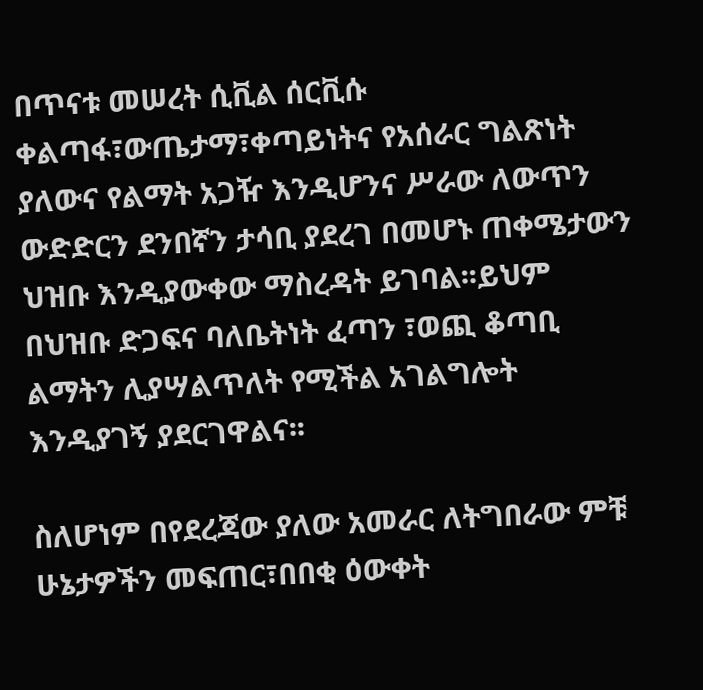በጥናቱ መሠረት ሲቪል ሰርቪሱ ቀልጣፋ፣ውጤታማ፣ቀጣይነትና የአሰራር ግልጽነት ያለውና የልማት አጋዥ እንዲሆንና ሥራው ለውጥን ውድድርን ደንበኛን ታሳቢ ያደረገ በመሆኑ ጠቀሜታውን ህዝቡ እንዲያውቀው ማስረዳት ይገባል፡፡ይህም በህዝቡ ድጋፍና ባለቤትነት ፈጣን ፣ወጪ ቆጣቢ ልማትን ሊያሣልጥለት የሚችል አገልግሎት እንዲያገኝ ያደርገዋልና፡፡

ስለሆነም በየደረጃው ያለው አመራር ለትግበራው ምቹ ሁኔታዎችን መፍጠር፣በበቂ ዕውቀት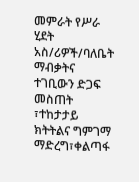መምራት የሥራ ሂደት አስ/ሪዎች/ባለቤት ማብቃትና ተገቢውን ድጋፍ መስጠት ፣ተከታታይ ክትትልና ግምገማ ማድረግ፣ቀልጣፋ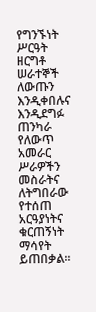የግንኙነት ሥርዓት ዘርግቶ ሠራተኞች ለውጡን እንዲቀበሉና እንዲደግፉ ጠንካራ የለውጥ አመራር ሥራዎችን መስራትና ለትግበራው የተሰጠ አርዓያነትና ቁርጠኝነት ማሳየት ይጠበቃል፡፡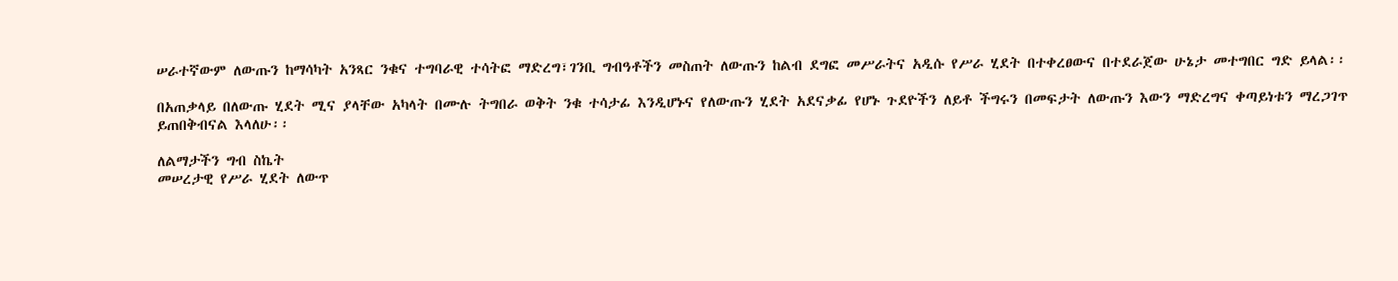ሠራተኛውም ለውጡን ከማሳካት አንጻር ንቁና ተግባራዊ ተሳትፎ ማድረግ፣ገንቢ ግብዓቶችን መስጠት ለውጡን ከልብ ደግፎ መሥራትና አዲሱ የሥራ ሂደት በተቀረፀውና በተደራጀው ሁኔታ መተግበር ግድ ይላል፡፡

በአጠቃላይ በለውጡ ሂደት ሚና ያላቸው አካላት በሙሉ ትግበራ ወቅት ንቁ ተሳታፊ እንዲሆኑና የለውጡን ሂደት አደናቃፊ የሆኑ ጉደዮችን ለይቶ ችግሩን በመፍታት ለውጡን እውን ማድረግና ቀጣይነቱን ማረጋገጥ ይጠበቅብናል እላለሁ፡፡

ለልማታችን ግብ ስኬት
መሠረታዊ የሥራ ሂደት ለውጥ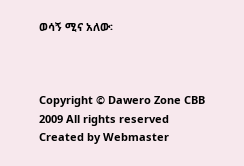ወሳኝ ሚና አለው፡



Copyright © Dawero Zone CBB 2009 All rights reserved
Created by Webmaster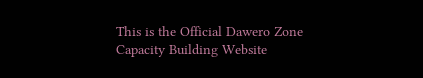This is the Official Dawero Zone Capacity Building Website